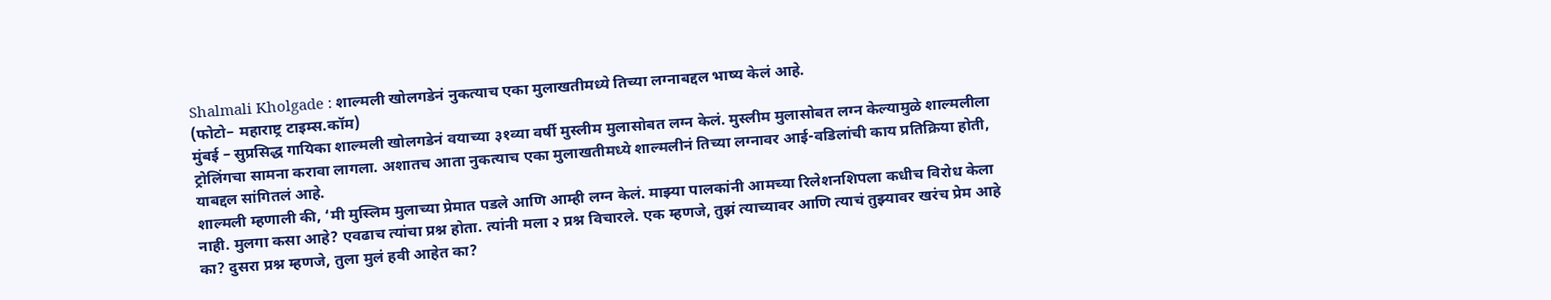Shalmali Kholgade : शाल्मली खोलगडेनं नुकत्याच एका मुलाखतीमध्ये तिच्या लग्नाबद्दल भाष्य केलं आहे.
(फोटो– महाराष्ट्र टाइम्स.कॉम)
मुंबई – सुप्रसिद्ध गायिका शाल्मली खोलगडेनं वयाच्या ३१व्या वर्षी मुस्लीम मुलासोबत लग्न केलं. मुस्लीम मुलासोबत लग्न केल्यामुळे शाल्मलीला ट्रोलिंगचा सामना करावा लागला. अशातच आता नुकत्याच एका मुलाखतीमध्ये शाल्मलीनं तिच्या लग्नावर आई-वडिलांची काय प्रतिक्रिया होती, याबद्दल सांगितलं आहे.
शाल्मली म्हणाली की, ‘मी मुस्लिम मुलाच्या प्रेमात पडले आणि आम्ही लग्न केलं. माझ्या पालकांनी आमच्या रिलेशनशिपला कधीच विरोध केला नाही. मुलगा कसा आहे? एवढाच त्यांचा प्रश्न होता. त्यांनी मला २ प्रश्न विचारले. एक म्हणजे, तुझं त्याच्यावर आणि त्याचं तुझ्यावर खरंच प्रेम आहे का? दुसरा प्रश्न म्हणजे, तुला मुलं हवी आहेत का?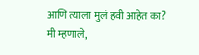आणि त्याला मुलं हवी आहेत का? मी म्हणाले,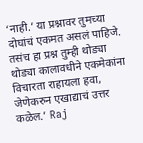‘नाही.’ या प्रश्नावर तुमच्या दोघांचं एकमत असलं पाहिजे. तसंच हा प्रश्न तुम्ही थोड्या थोड्या कालावधीने एकमेकांना विचारता राहायला हवा, जेणेकरुन एखाद्याचं उत्तर कळेल.’ Raj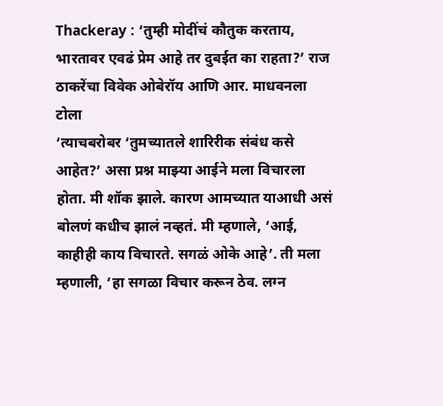Thackeray : ‘तुम्ही मोदींचं कौतुक करताय, भारतावर एवढं प्रेम आहे तर दुबईत का राहता?’ राज ठाकरेंचा विवेक ओबेरॉय आणि आर. माधवनला टोला
‘त्याचबरोबर ‘तुमच्यातले शारिरीक संबंध कसे आहेत?’ असा प्रश्न माझ्या आईने मला विचारला होता. मी शॉक झाले. कारण आमच्यात याआधी असं बोलणं कधीच झालं नव्हतं. मी म्हणाले, ‘आई, काहीही काय विचारते. सगळं ओके आहे’. ती मला म्हणाली, ‘हा सगळा विचार करून ठेव. लग्न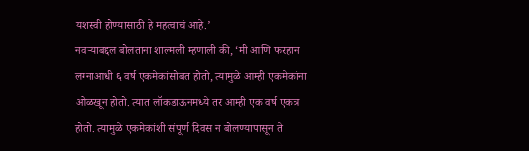यशस्वी होण्यासाठी हे महत्वाचं आहे.’
नवऱ्याबद्दल बोलताना शाल्मली म्हणाली की, ‘मी आणि फरहान लग्नाआधी ६ वर्ष एकमेकांसोबत होतो, त्यामुळे आम्ही एकमेकांना ओळखून होतो. त्यात लॉकडाऊनमध्ये तर आम्ही एक वर्ष एकत्र होतो. त्यामुळे एकमेकांशी संपूर्ण दिवस न बोलण्यापासून ते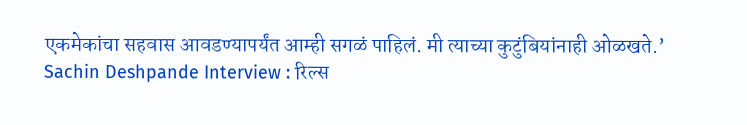एकमेकांचा सहवास आवडण्यापर्यंत आम्ही सगळं पाहिलं. मी त्याच्या कुटुंबियांनाही ओळखते.’
Sachin Deshpande Interview : रिल्स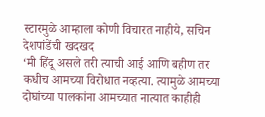स्टारमुळे आम्हाला कोणी विचारत नाहीये, सचिन देशपांडेंची खदखद
‘मी हिंदू असले तरी त्याची आई आणि बहीण तर कधीच आमच्या विरोधात नव्हत्या. त्यामुळे आमच्या दोघांच्या पालकांना आमच्यात नात्यात काहीही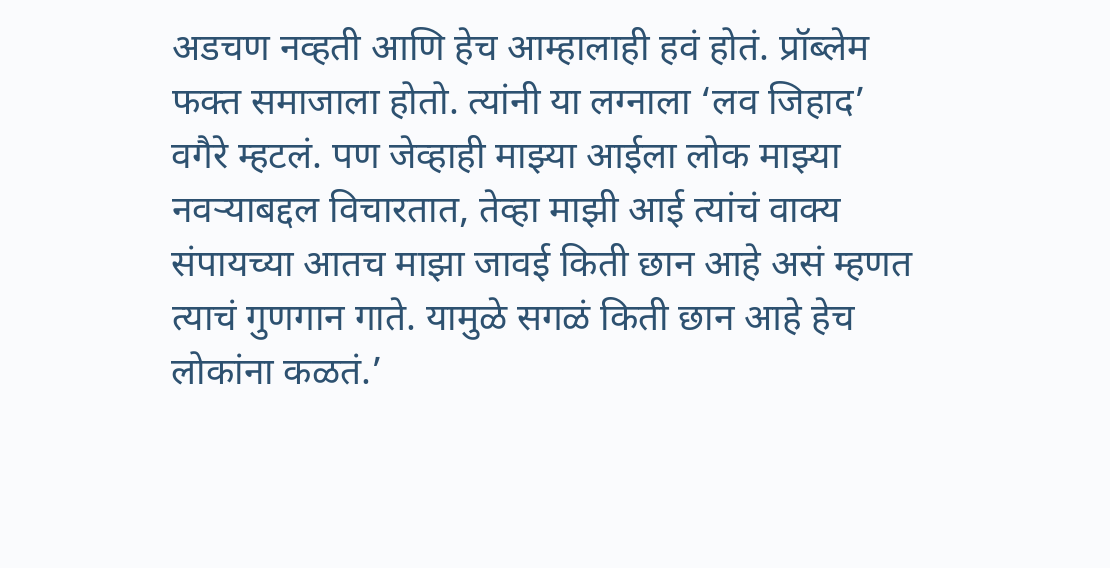अडचण नव्हती आणि हेच आम्हालाही हवं होतं. प्रॉब्लेम फक्त समाजाला होतो. त्यांनी या लग्नाला ‘लव जिहाद’ वगैरे म्हटलं. पण जेव्हाही माझ्या आईला लोक माझ्या नवऱ्याबद्दल विचारतात, तेव्हा माझी आई त्यांचं वाक्य संपायच्या आतच माझा जावई किती छान आहे असं म्हणत त्याचं गुणगान गाते. यामुळे सगळं किती छान आहे हेच लोकांना कळतं.’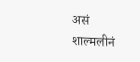असं शाल्मलीनं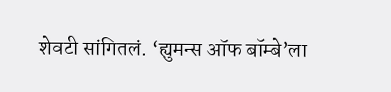शेवटी सांगितलं. ‘ह्युमन्स ऑफ बॉम्बे’ला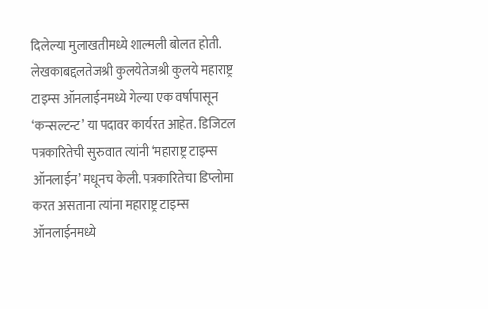दिलेल्या मुलाखतीमध्ये शाल्मली बोलत होती.
लेखकाबद्दलतेजश्री कुलयेतेजश्री कुलये महाराष्ट्र टाइम्स ऑनलाईनमध्ये गेल्या एक वर्षापासून ‘कन्सल्टन्ट’ या पदावर कार्यरत आहेत. डिजिटल पत्रकारितेची सुरुवात त्यांनी ‘महाराष्ट्र टाइम्स ऑनलाईन’ मधूनच केली. पत्रकारितेचा डिप्लोमा करत असताना त्यांना महाराष्ट्र टाइम्स ऑनलाईनमध्ये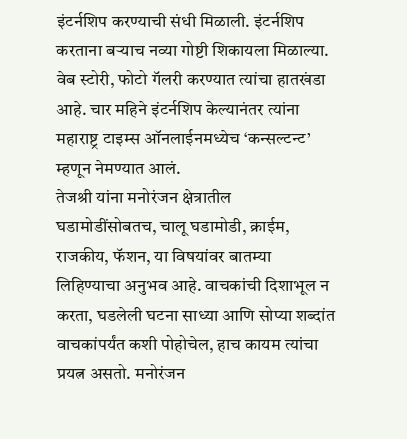इंटर्नशिप करण्याची संधी मिळाली. इंटर्नशिप करताना बऱ्याच नव्या गोष्टी शिकायला मिळाल्या. वेब स्टोरी, फोटो गॅलरी करण्यात त्यांचा हातखंडा आहे. चार महिने इंटर्नशिप केल्यानंतर त्यांना महाराष्ट्र टाइम्स ऑनलाईनमध्येच ‘कन्सल्टन्ट’ म्हणून नेमण्यात आलं.
तेजश्री यांना मनोरंजन क्षेत्रातील घडामोडींसोबतच, चालू घडामोडी, क्राईम, राजकीय, फॅशन, या विषयांवर बातम्या लिहिण्याचा अनुभव आहे. वाचकांची दिशाभूल न करता, घडलेली घटना साध्या आणि सोप्या शब्दांत वाचकांपर्यंत कशी पोहोचेल, हाच कायम त्यांचा प्रयत्न असतो. मनोरंजन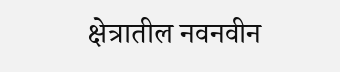क्षेत्रातील नवनवीन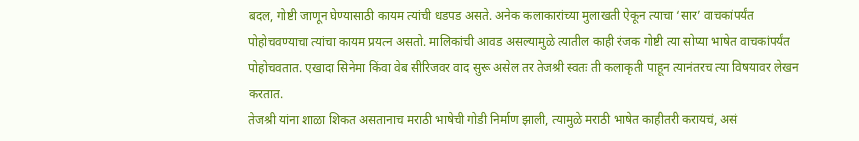बदल, गोष्टी जाणून घेण्यासाठी कायम त्यांची धडपड असते. अनेक कलाकारांच्या मुलाखती ऐकून त्याचा ‘सार’ वाचकांपर्यंत पोहोचवण्याचा त्यांचा कायम प्रयत्न असतो. मालिकांची आवड असल्यामुळे त्यातील काही रंजक गोष्टी त्या सोप्या भाषेत वाचकांपर्यंत पोहोचवतात. एखादा सिनेमा किंवा वेब सीरिजवर वाद सुरू असेल तर तेजश्री स्वतः ती कलाकृती पाहून त्यानंतरच त्या विषयावर लेखन करतात.
तेजश्री यांना शाळा शिकत असतानाच मराठी भाषेची गोडी निर्माण झाली, त्यामुळे मराठी भाषेत काहीतरी करायचं, असं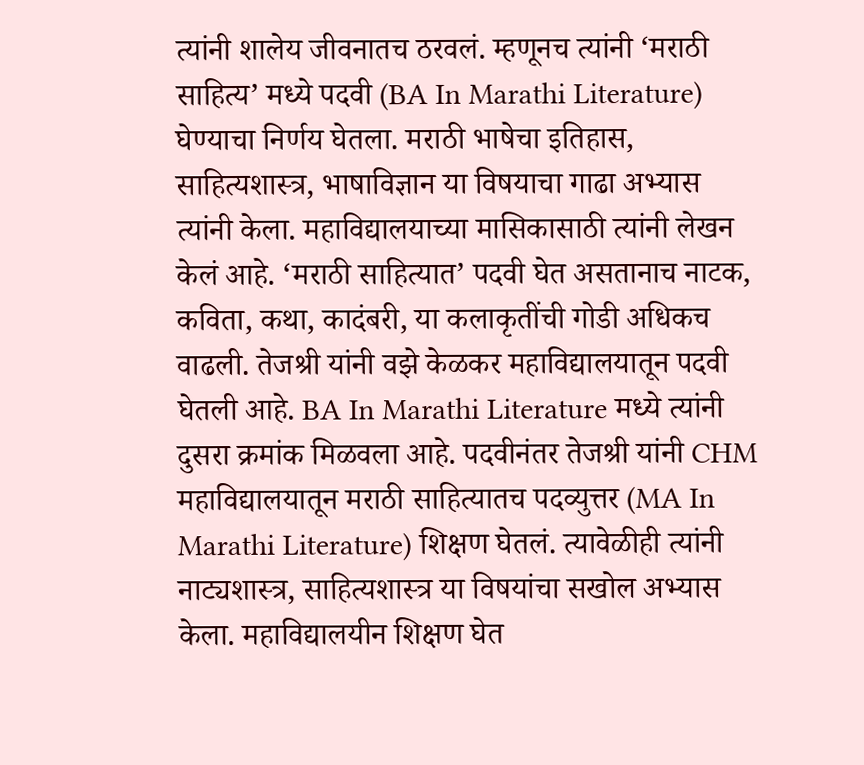त्यांनी शालेय जीवनातच ठरवलं. म्हणूनच त्यांनी ‘मराठी साहित्य’ मध्ये पदवी (BA In Marathi Literature) घेण्याचा निर्णय घेतला. मराठी भाषेचा इतिहास, साहित्यशास्त्र, भाषाविज्ञान या विषयाचा गाढा अभ्यास त्यांनी केला. महाविद्यालयाच्या मासिकासाठी त्यांनी लेखन केलं आहे. ‘मराठी साहित्यात’ पदवी घेत असतानाच नाटक, कविता, कथा, कादंबरी, या कलाकृतींची गोडी अधिकच वाढली. तेजश्री यांनी वझे केळकर महाविद्यालयातून पदवी घेतली आहे. BA In Marathi Literature मध्ये त्यांनी दुसरा क्रमांक मिळवला आहे. पदवीनंतर तेजश्री यांनी CHM महाविद्यालयातून मराठी साहित्यातच पदव्युत्तर (MA In Marathi Literature) शिक्षण घेतलं. त्यावेळीही त्यांनी नाट्यशास्त्र, साहित्यशास्त्र या विषयांचा सखोल अभ्यास केला. महाविद्यालयीन शिक्षण घेत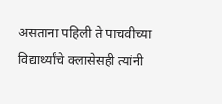असताना पहिली ते पाचवीच्या विद्यार्थ्यांचे क्लासेसही त्यांनी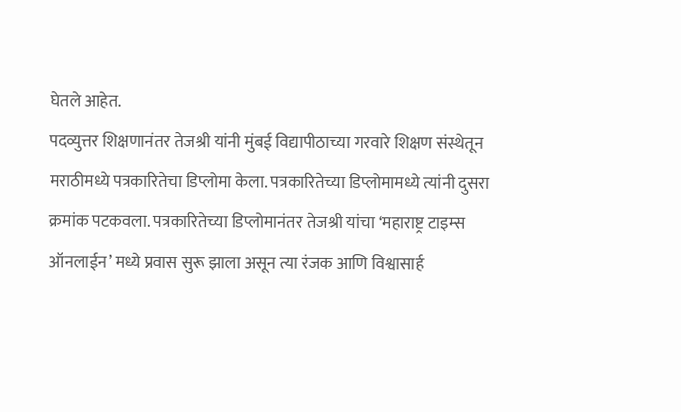घेतले आहेत.
पदव्युत्तर शिक्षणानंतर तेजश्री यांनी मुंबई विद्यापीठाच्या गरवारे शिक्षण संस्थेतून मराठीमध्ये पत्रकारितेचा डिप्लोमा केला. पत्रकारितेच्या डिप्लोमामध्ये त्यांनी दुसरा क्रमांक पटकवला. पत्रकारितेच्या डिप्लोमानंतर तेजश्री यांचा ‘महाराष्ट्र टाइम्स ऑनलाईन’ मध्ये प्रवास सुरू झाला असून त्या रंजक आणि विश्वासार्ह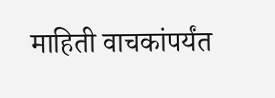माहिती वाचकांपर्यंत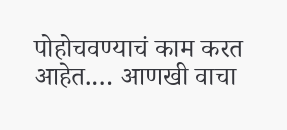पोहोचवण्याचं काम करत आहेत.… आणखी वाचा